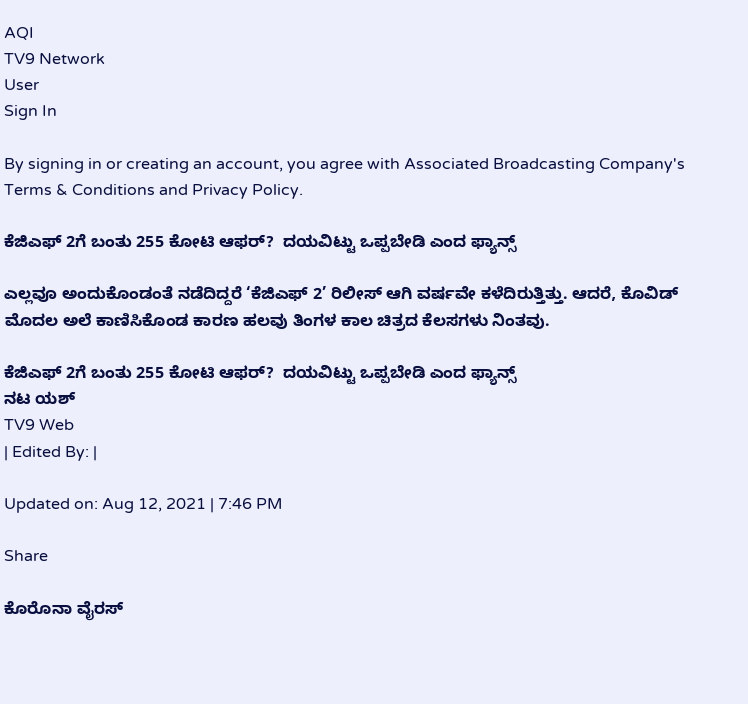AQI
TV9 Network
User
Sign In

By signing in or creating an account, you agree with Associated Broadcasting Company's Terms & Conditions and Privacy Policy.

ಕೆಜಿಎಫ್ 2ಗೆ ಬಂತು 255 ಕೋಟಿ ಆಫರ್?  ದಯವಿಟ್ಟು ಒಪ್ಪಬೇಡಿ ಎಂದ ಫ್ಯಾನ್ಸ್

ಎಲ್ಲವೂ ಅಂದುಕೊಂಡಂತೆ ನಡೆದಿದ್ದರೆ ‘ಕೆಜಿಎಫ್ 2’ ರಿಲೀಸ್ ಆಗಿ ವರ್ಷವೇ ಕಳೆದಿರುತ್ತಿತ್ತು. ಆದರೆ, ಕೊವಿಡ್ ಮೊದಲ ಅಲೆ ಕಾಣಿಸಿಕೊಂಡ ಕಾರಣ ಹಲವು ತಿಂಗಳ ಕಾಲ ಚಿತ್ರದ ಕೆಲಸಗಳು ನಿಂತವು.

ಕೆಜಿಎಫ್ 2ಗೆ ಬಂತು 255 ಕೋಟಿ ಆಫರ್?  ದಯವಿಟ್ಟು ಒಪ್ಪಬೇಡಿ ಎಂದ ಫ್ಯಾನ್ಸ್
ನಟ ಯಶ್
TV9 Web
| Edited By: |

Updated on: Aug 12, 2021 | 7:46 PM

Share

ಕೊರೊನಾ ವೈರಸ್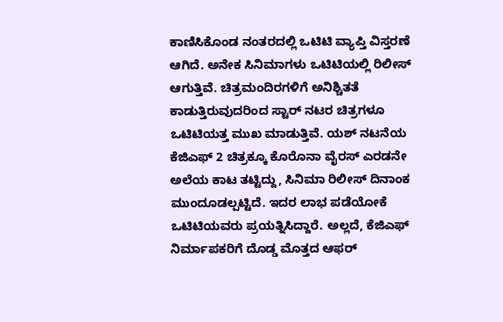ಕಾಣಿಸಿಕೊಂಡ ನಂತರದಲ್ಲಿ ಒಟಿಟಿ ವ್ಯಾಪ್ತಿ ವಿಸ್ತರಣೆ ಆಗಿದೆ. ಅನೇಕ ಸಿನಿಮಾಗಳು ಒಟಿಟಿಯಲ್ಲಿ ರಿಲೀಸ್ ಆಗುತ್ತಿವೆ. ಚಿತ್ರಮಂದಿರಗಳಿಗೆ ಅನಿಶ್ಚಿತತೆ ಕಾಡುತ್ತಿರುವುದರಿಂದ ಸ್ಟಾರ್ ನಟರ ಚಿತ್ರಗಳೂ ಒಟಿಟಿಯತ್ತ ಮುಖ ಮಾಡುತ್ತಿವೆ. ಯಶ್ ನಟನೆಯ ಕೆಜಿಎಫ್ 2 ಚಿತ್ರಕ್ಕೂ ಕೊರೊನಾ ವೈರಸ್ ಎರಡನೇ ಅಲೆಯ ಕಾಟ ತಟ್ಟಿದ್ದು, ಸಿನಿಮಾ ರಿಲೀಸ್ ದಿನಾಂಕ ಮುಂದೂಡಲ್ಪಟ್ಟಿದೆ. ಇದರ ಲಾಭ ಪಡೆಯೋಕೆ ಒಟಿಟಿಯವರು ಪ್ರಯತ್ನಿಸಿದ್ದಾರೆ. ಅಲ್ಲದೆ, ಕೆಜಿಎಫ್ ನಿರ್ಮಾಪಕರಿಗೆ ದೊಡ್ಡ ಮೊತ್ತದ ಆಫರ್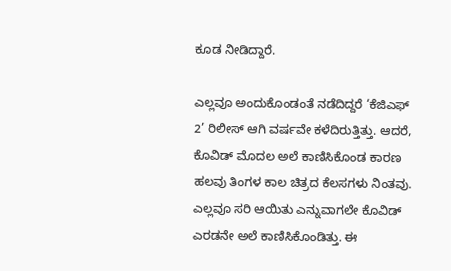ಕೂಡ ನೀಡಿದ್ದಾರೆ.

ಎಲ್ಲವೂ ಅಂದುಕೊಂಡಂತೆ ನಡೆದಿದ್ದರೆ ‘ಕೆಜಿಎಫ್ 2’ ರಿಲೀಸ್ ಆಗಿ ವರ್ಷವೇ ಕಳೆದಿರುತ್ತಿತ್ತು. ಆದರೆ, ಕೊವಿಡ್ ಮೊದಲ ಅಲೆ ಕಾಣಿಸಿಕೊಂಡ ಕಾರಣ ಹಲವು ತಿಂಗಳ ಕಾಲ ಚಿತ್ರದ ಕೆಲಸಗಳು ನಿಂತವು. ಎಲ್ಲವೂ ಸರಿ ಆಯಿತು ಎನ್ನುವಾಗಲೇ ಕೊವಿಡ್ ಎರಡನೇ ಅಲೆ ಕಾಣಿಸಿಕೊಂಡಿತ್ತು. ಈ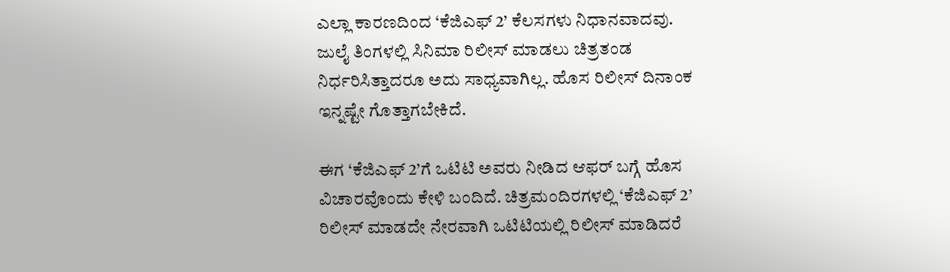ಎಲ್ಲಾ ಕಾರಣದಿಂದ ‘ಕೆಜಿಎಫ್ 2’ ಕೆಲಸಗಳು ನಿಧಾನವಾದವು. ಜುಲೈ ತಿಂಗಳಲ್ಲಿ ಸಿನಿಮಾ ರಿಲೀಸ್ ಮಾಡಲು ಚಿತ್ರತಂಡ ನಿರ್ಧರಿಸಿತ್ತಾದರೂ ಅದು ಸಾಧ್ಯವಾಗಿಲ್ಲ. ಹೊಸ ರಿಲೀಸ್ ದಿನಾಂಕ ಇನ್ನಷ್ಟೇ ಗೊತ್ತಾಗಬೇಕಿದೆ.

ಈಗ ‘ಕೆಜಿಎಫ್ 2’ಗೆ ಒಟಿಟಿ ಅವರು ನೀಡಿದ ಆಫರ್ ಬಗ್ಗೆ ಹೊಸ ವಿಚಾರವೊಂದು ಕೇಳಿ ಬಂದಿದೆ. ಚಿತ್ರಮಂದಿರಗಳಲ್ಲಿ ‘ಕೆಜಿಎಫ್ 2’ ರಿಲೀಸ್ ಮಾಡದೇ ನೇರವಾಗಿ ಒಟಿಟಿಯಲ್ಲಿ ರಿಲೀಸ್ ಮಾಡಿದರೆ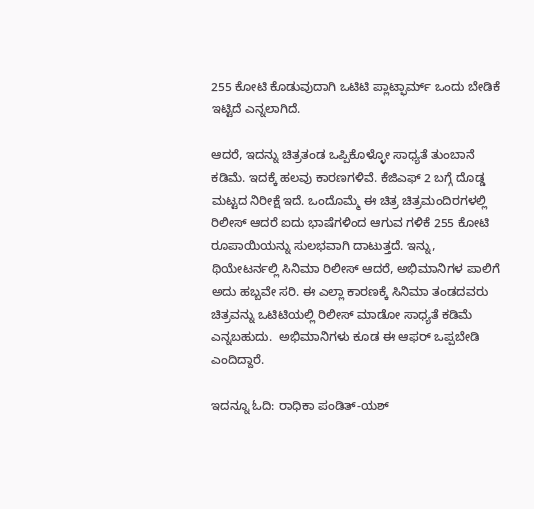255 ಕೋಟಿ ಕೊಡುವುದಾಗಿ ಒಟಿಟಿ ಪ್ಲಾಟ್ಫಾರ್ಮ್ ಒಂದು ಬೇಡಿಕೆ ಇಟ್ಟಿದೆ ಎನ್ನಲಾಗಿದೆ.

ಆದರೆ, ಇದನ್ನು ಚಿತ್ರತಂಡ ಒಪ್ಪಿಕೊಳ್ಳೋ ಸಾಧ್ಯತೆ ತುಂಬಾನೆ ಕಡಿಮೆ. ಇದಕ್ಕೆ ಹಲವು ಕಾರಣಗಳಿವೆ. ಕೆಜಿಎಫ್ 2 ಬಗ್ಗೆ ದೊಡ್ಡ ಮಟ್ಟದ ನಿರೀಕ್ಷೆ ಇದೆ. ಒಂದೊಮ್ಮೆ ಈ ಚಿತ್ರ ಚಿತ್ರಮಂದಿರಗಳಲ್ಲಿ ರಿಲೀಸ್ ಆದರೆ ಐದು ಭಾಷೆಗಳಿಂದ ಆಗುವ ಗಳಿಕೆ 255 ಕೋಟಿ ರೂಪಾಯಿಯನ್ನು ಸುಲಭವಾಗಿ ದಾಟುತ್ತದೆ. ಇನ್ನು, ಥಿಯೇಟರ್ನಲ್ಲಿ ಸಿನಿಮಾ ರಿಲೀಸ್ ಆದರೆ, ಅಭಿಮಾನಿಗಳ ಪಾಲಿಗೆ ಅದು ಹಬ್ಬವೇ ಸರಿ. ಈ ಎಲ್ಲಾ ಕಾರಣಕ್ಕೆ ಸಿನಿಮಾ ತಂಡದವರು ಚಿತ್ರವನ್ನು ಒಟಿಟಿಯಲ್ಲಿ ರಿಲೀಸ್ ಮಾಡೋ ಸಾಧ್ಯತೆ ಕಡಿಮೆ ಎನ್ನಬಹುದು.  ಅಭಿಮಾನಿಗಳು ಕೂಡ ಈ ಆಫರ್ ಒಪ್ಪಬೇಡಿ ಎಂದಿದ್ದಾರೆ.

ಇದನ್ನೂ ಓದಿ: ರಾಧಿಕಾ ಪಂಡಿತ್-ಯಶ್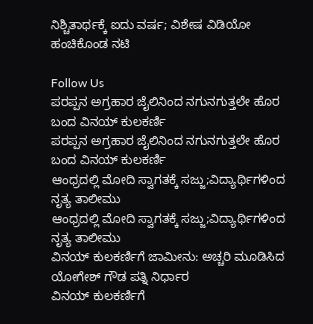ನಿಶ್ಚಿತಾರ್ಥಕ್ಕೆ ಐದು ವರ್ಷ; ವಿಶೇಷ ವಿಡಿಯೋ ಹಂಚಿಕೊಂಡ ನಟಿ

Follow Us
ಪರಪ್ಪನ ಅಗ್ರಹಾರ ಜೈಲಿನಿಂದ ನಗುನಗುತ್ತಲೇ ಹೊರ ಬಂದ ವಿನಯ್ ಕುಲಕರ್ಣಿ
ಪರಪ್ಪನ ಅಗ್ರಹಾರ ಜೈಲಿನಿಂದ ನಗುನಗುತ್ತಲೇ ಹೊರ ಬಂದ ವಿನಯ್ ಕುಲಕರ್ಣಿ
ಆಂಧ್ರದಲ್ಲಿ ಮೋದಿ ಸ್ವಾಗತಕ್ಕೆ ಸಜ್ಜು;ವಿದ್ಯಾರ್ಥಿಗಳಿಂದ ನೃತ್ಯ ತಾಲೀಮು
ಆಂಧ್ರದಲ್ಲಿ ಮೋದಿ ಸ್ವಾಗತಕ್ಕೆ ಸಜ್ಜು;ವಿದ್ಯಾರ್ಥಿಗಳಿಂದ ನೃತ್ಯ ತಾಲೀಮು
ವಿನಯ್ ಕುಲಕರ್ಣಿಗೆ ಜಾಮೀನು: ಅಚ್ಚರಿ ಮೂಡಿಸಿದ ಯೋಗೇಶ್ ಗೌಡ ಪತ್ನಿ ನಿರ್ಧಾರ
ವಿನಯ್ ಕುಲಕರ್ಣಿಗೆ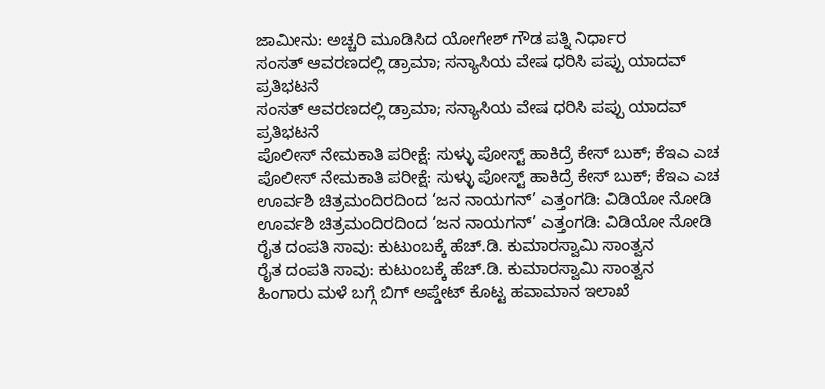ಜಾಮೀನು: ಅಚ್ಚರಿ ಮೂಡಿಸಿದ ಯೋಗೇಶ್ ಗೌಡ ಪತ್ನಿ ನಿರ್ಧಾರ
ಸಂಸತ್ ಆವರಣದಲ್ಲಿ ಡ್ರಾಮಾ; ಸನ್ಯಾಸಿಯ ವೇಷ ಧರಿಸಿ ಪಪ್ಪು ಯಾದವ್ ಪ್ರತಿಭಟನೆ
ಸಂಸತ್ ಆವರಣದಲ್ಲಿ ಡ್ರಾಮಾ; ಸನ್ಯಾಸಿಯ ವೇಷ ಧರಿಸಿ ಪಪ್ಪು ಯಾದವ್ ಪ್ರತಿಭಟನೆ
ಪೊಲೀಸ್ ನೇಮಕಾತಿ ಪರೀಕ್ಷೆ: ಸುಳ್ಳು ಪೋಸ್ಟ್ ಹಾಕಿದ್ರೆ ಕೇಸ್ ಬುಕ್; ಕೆಇಎ ಎಚ
ಪೊಲೀಸ್ ನೇಮಕಾತಿ ಪರೀಕ್ಷೆ: ಸುಳ್ಳು ಪೋಸ್ಟ್ ಹಾಕಿದ್ರೆ ಕೇಸ್ ಬುಕ್; ಕೆಇಎ ಎಚ
ಊರ್ವಶಿ ಚಿತ್ರಮಂದಿರದಿಂದ ‘ಜನ ನಾಯಗನ್’ ಎತ್ತಂಗಡಿ: ವಿಡಿಯೋ ನೋಡಿ
ಊರ್ವಶಿ ಚಿತ್ರಮಂದಿರದಿಂದ ‘ಜನ ನಾಯಗನ್’ ಎತ್ತಂಗಡಿ: ವಿಡಿಯೋ ನೋಡಿ
ರೈತ ದಂಪತಿ ಸಾವು: ಕುಟುಂಬಕ್ಕೆ ಹೆಚ್.ಡಿ. ಕುಮಾರಸ್ವಾಮಿ ಸಾಂತ್ವನ
ರೈತ ದಂಪತಿ ಸಾವು: ಕುಟುಂಬಕ್ಕೆ ಹೆಚ್.ಡಿ. ಕುಮಾರಸ್ವಾಮಿ ಸಾಂತ್ವನ
ಹಿಂಗಾರು ಮಳೆ ಬಗ್ಗೆ ಬಿಗ್ ಅಪ್ಡೇಟ್ ಕೊಟ್ಟ ಹವಾಮಾನ ಇಲಾಖೆ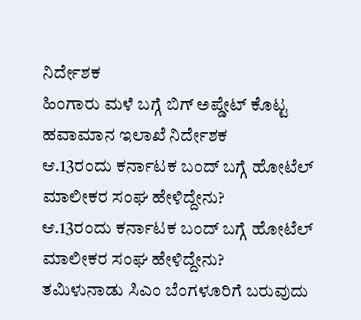ನಿರ್ದೇಶಕ
ಹಿಂಗಾರು ಮಳೆ ಬಗ್ಗೆ ಬಿಗ್ ಅಪ್ಡೇಟ್ ಕೊಟ್ಟ ಹವಾಮಾನ ಇಲಾಖೆ ನಿರ್ದೇಶಕ
ಆ.13ರಂದು ಕರ್ನಾಟಕ ಬಂದ್ ಬಗ್ಗೆ ಹೋಟೆಲ್ ಮಾಲೀಕರ ಸಂಘ ಹೇಳಿದ್ದೇನು?
ಆ.13ರಂದು ಕರ್ನಾಟಕ ಬಂದ್ ಬಗ್ಗೆ ಹೋಟೆಲ್ ಮಾಲೀಕರ ಸಂಘ ಹೇಳಿದ್ದೇನು?
ತಮಿಳುನಾಡು ಸಿಎಂ ಬೆಂಗಳೂರಿಗೆ ಬರುವುದು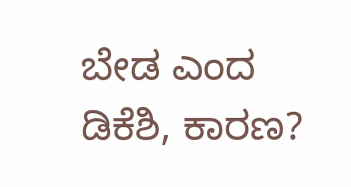ಬೇಡ ಎಂದ ಡಿಕೆಶಿ, ಕಾರಣ?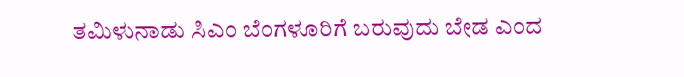ತಮಿಳುನಾಡು ಸಿಎಂ ಬೆಂಗಳೂರಿಗೆ ಬರುವುದು ಬೇಡ ಎಂದ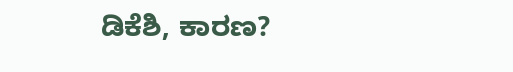ಡಿಕೆಶಿ, ಕಾರಣ?